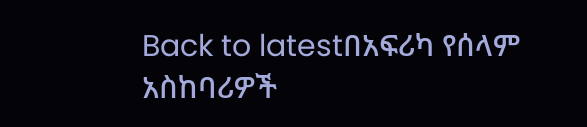Back to latestበአፍሪካ የሰላም አስከባሪዎች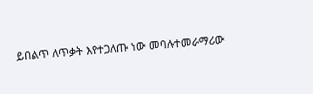ይበልጥ ለጥቃት እየተጋለጡ ነው መባሉተመራማሪው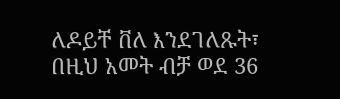ለዶይቸ ቨለ እንደገለጹት፣ በዚህ አመት ብቻ ወደ 36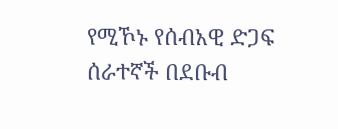የሚኾኑ የሰብአዊ ድጋፍ ሰራተኛች በደቡብ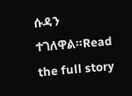ሱዳን ተገለዋል።Read the full story